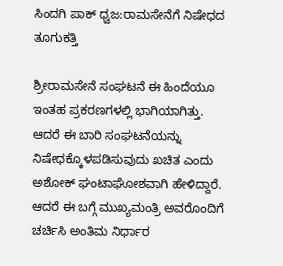ಸಿಂದಗಿ ಪಾಕ್ ಧ್ವಜ:ರಾಮಸೇನೆಗೆ ನಿಷೇಧದ ತೂಗುಕತ್ತಿ

ಶ್ರೀರಾಮಸೇನೆ ಸಂಘಟನೆ ಈ ಹಿಂದೆಯೂ ಇಂತಹ ಪ್ರಕರಣಗಳಲ್ಲಿ ಭಾಗಿಯಾಗಿತ್ತು. ಆದರೆ ಈ ಬಾರಿ ಸಂಘಟನೆಯನ್ನು ನಿಷೇಧಕ್ಕೊಳಪಡಿಸುವುದು ಖಚಿತ ಎಂದು ಅಶೋಕ್ ಘಂಟಾಘೋಶವಾಗಿ ಹೇಳಿದ್ದಾರೆ. ಆದರೆ ಈ ಬಗ್ಗೆ ಮುಖ್ಯಮಂತ್ರಿ ಅವರೊಂದಿಗೆ ಚರ್ಚಿಸಿ ಅಂತಿಮ ನಿರ್ಧಾರ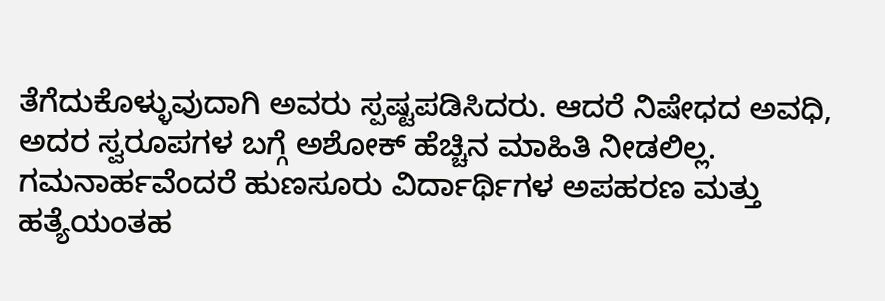ತೆಗೆದುಕೊಳ್ಳುವುದಾಗಿ ಅವರು ಸ್ಪಷ್ಟಪಡಿಸಿದರು. ಆದರೆ ನಿಷೇಧದ ಅವಧಿ, ಅದರ ಸ್ವರೂಪಗಳ ಬಗ್ಗೆ ಅಶೋಕ್ ಹೆಚ್ಚಿನ ಮಾಹಿತಿ ನೀಡಲಿಲ್ಲ.
ಗಮನಾರ್ಹವೆಂದರೆ ಹುಣಸೂರು ವಿರ್ದಾರ್ಥಿಗಳ ಅಪಹರಣ ಮತ್ತು ಹತ್ಯೆಯಂತಹ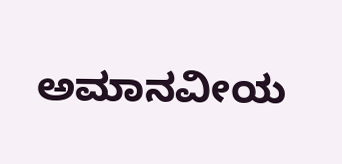ಅಮಾನವೀಯ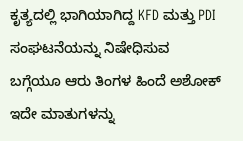ಕೃತ್ಯದಲ್ಲಿ ಭಾಗಿಯಾಗಿದ್ದ KFD ಮತ್ತು PDI ಸಂಘಟನೆಯನ್ನು ನಿಷೇಧಿಸುವ ಬಗ್ಗೆಯೂ ಆರು ತಿಂಗಳ ಹಿಂದೆ ಅಶೋಕ್ ಇದೇ ಮಾತುಗಳನ್ನು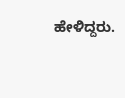ಹೇಳಿದ್ದರು.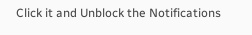Click it and Unblock the Notifications